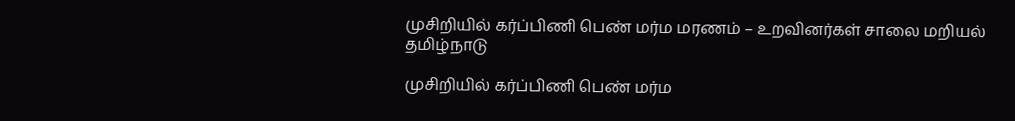முசிறியில் கர்ப்பிணி பெண் மர்ம மரணம் – உறவினர்கள் சாலை மறியல்
தமிழ்நாடு

முசிறியில் கர்ப்பிணி பெண் மர்ம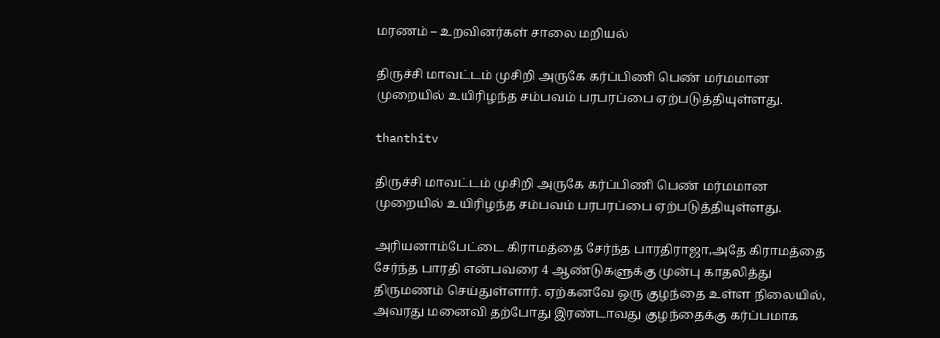மரணம் – உறவினர்கள் சாலை மறியல்

திருச்சி மாவட்டம் முசிறி அருகே கர்ப்பிணி பெண் மர்மமான முறையில் உயிரிழந்த சம்பவம் பரபரப்பை ஏற்படுத்தியுள்ளது.

thanthitv

திருச்சி மாவட்டம் முசிறி அருகே கர்ப்பிணி பெண் மர்மமான முறையில் உயிரிழந்த சம்பவம் பரபரப்பை ஏற்படுத்தியுள்ளது.

அரியனாம்பேட்டை கிராமத்தை சேர்ந்த பாரதிராஜா,அதே கிராமத்தை சேர்ந்த பாரதி என்பவரை 4 ஆண்டுகளுக்கு முன்பு காதலித்து திருமணம் செய்துள்ளார். ஏற்கனவே ஒரு குழந்தை உள்ள நிலையில், அவரது மனைவி தற்போது இரண்டாவது குழந்தைக்கு கர்ப்பமாக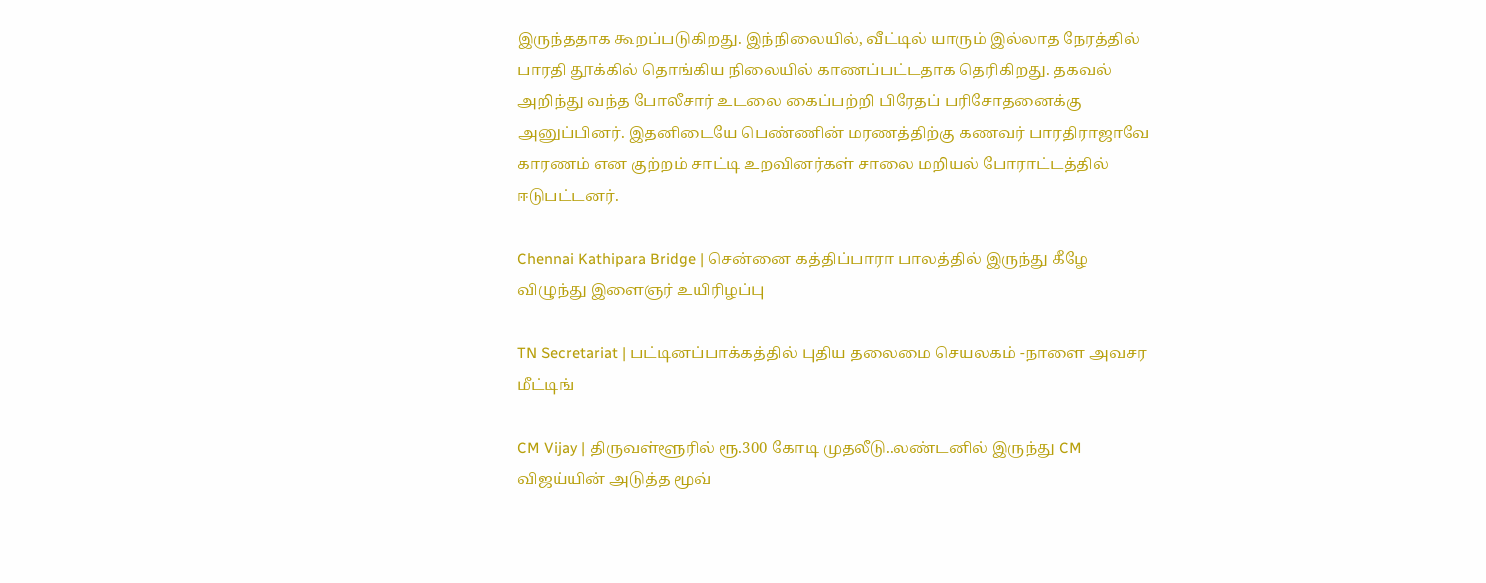இருந்ததாக கூறப்படுகிறது. இந்நிலையில், வீட்டில் யாரும் இல்லாத நேரத்தில் பாரதி தூக்கில் தொங்கிய நிலையில் காணப்பட்டதாக தெரிகிறது. தகவல் அறிந்து வந்த போலீசார் உடலை கைப்பற்றி பிரேதப் பரிசோதனைக்கு அனுப்பினர். இதனிடையே பெண்ணின் மரணத்திற்கு கணவர் பாரதிராஜாவே காரணம் என குற்றம் சாட்டி உறவினர்கள் சாலை மறியல் போராட்டத்தில் ஈடுபட்டனர்.

Chennai Kathipara Bridge | சென்னை கத்திப்பாரா பாலத்தில் இருந்து கீழே விழுந்து இளைஞர் உயிரிழப்பு

TN Secretariat | பட்டினப்பாக்கத்தில் புதிய தலைமை செயலகம் -நாளை அவசர மீட்டிங்

CM Vijay | திருவள்ளூரில் ரூ.300 கோடி முதலீடு..லண்டனில் இருந்து CM விஜய்யின் அடுத்த மூவ்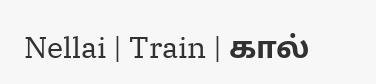Nellai | Train | கால்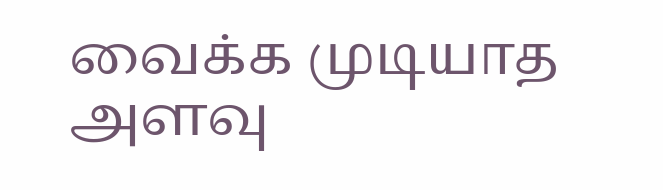வைக்க முடியாத அளவு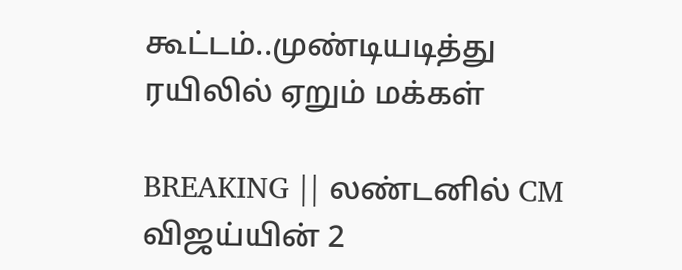கூட்டம்..முண்டியடித்து ரயிலில் ஏறும் மக்கள்

BREAKING || லண்டனில் CM விஜய்யின் 2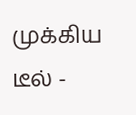முக்கிய டீல் -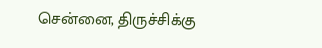சென்னை, திருச்சிக்கு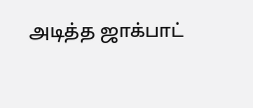அடித்த ஜாக்பாட்